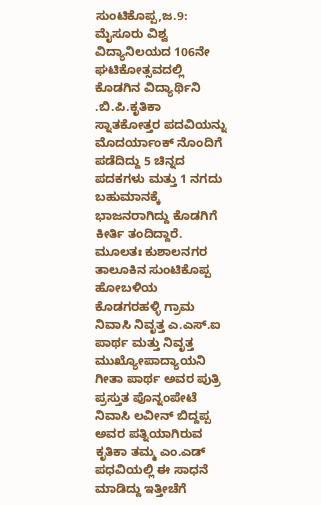ಸುಂಟಿಕೊಪ್ಪ,ಜ.9: ಮೈಸೂರು ವಿಶ್ವ ವಿದ್ಯಾನಿಲಯದ 106ನೇ ಘಟಿಕೋತ್ಸವದಲ್ಲಿ ಕೊಡಗಿನ ವಿದ್ಯಾರ್ಥಿನಿ .ಬಿ.ಪಿ.ಕೃತಿಕಾ ಸ್ನಾತಕೋತ್ತರ ಪದವಿಯನ್ನು ಮೊದರ್ಯಾಂಕ್ ನೊಂದಿಗೆ ಪಡೆದಿದ್ದು 5 ಚಿನ್ನದ ಪದಕಗಳು ಮತ್ತು 1 ನಗದು ಬಹುಮಾನಕ್ಕೆ ಭಾಜನರಾಗಿದ್ದು ಕೊಡಗಿಗೆ ಕೀರ್ತಿ ತಂದಿದ್ದಾರೆ.
ಮೂಲತಃ ಕುಶಾಲನಗರ ತಾಲೂಕಿನ ಸುಂಟಿಕೊಪ್ಪ ಹೋಬಳಿಯ ಕೊಡಗರಹಳ್ಳಿ ಗ್ರಾಮ ನಿವಾಸಿ ನಿವೃತ್ತ ಎ.ಎಸ್.ಐ ಪಾರ್ಥ ಮತ್ತು ನಿವೃತ್ತ ಮುಖ್ಯೋಪಾದ್ಯಾಯನಿ ಗೀತಾ ಪಾರ್ಥ ಅವರ ಪುತ್ರಿ ಪ್ರಸ್ತುತ ಪೊನ್ನಂಪೇಟೆ ನಿವಾಸಿ ಲವೀನ್ ಬಿದ್ದಪ್ಪ ಅವರ ಪತ್ನಿಯಾಗಿರುವ ಕೃತಿಕಾ ತಮ್ಮ ಎಂ.ಎಡ್ ಪಧವಿಯಲ್ಲಿ ಈ ಸಾಧನೆ ಮಾಡಿದ್ದು ಇತ್ತೀಚೆಗೆ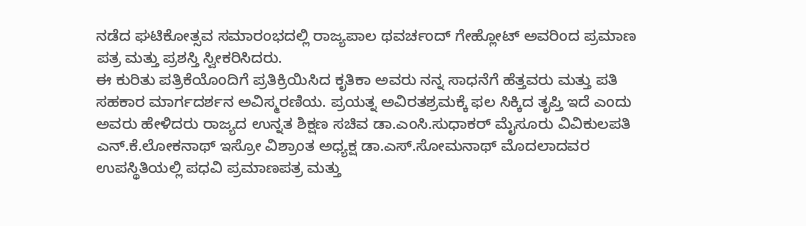ನಡೆದ ಘಟಿಕೋತ್ಸವ ಸಮಾರಂಭದಲ್ಲಿ ರಾಜ್ಯಪಾಲ ಥವರ್ಚಂದ್ ಗೇಹ್ಲೋಟ್ ಅವರಿಂದ ಪ್ರಮಾಣ ಪತ್ರ ಮತ್ತು ಪ್ರಶಸ್ತಿ ಸ್ವೀಕರಿಸಿದರು.
ಈ ಕುರಿತು ಪತ್ರಿಕೆಯೊಂದಿಗೆ ಪ್ರತಿಕ್ರಿಯಿಸಿದ ಕೃತಿಕಾ ಅವರು ನನ್ನ ಸಾಧನೆಗೆ ಹೆತ್ತವರು ಮತ್ತು ಪತಿ ಸಹಕಾರ ಮಾರ್ಗದರ್ಶನ ಅವಿಸ್ಮರಣಿಯ. ಪ್ರಯತ್ನ ಅವಿರತಶ್ರಮಕ್ಕೆ ಫಲ ಸಿಕ್ಕಿದ ತೃಪ್ತಿ ಇದೆ ಎಂದು ಅವರು ಹೇಳಿದರು ರಾಜ್ಯದ ಉನ್ನತ ಶಿಕ್ಷಣ ಸಚಿವ ಡಾ.ಎಂಸಿ.ಸುಧಾಕರ್ ಮೈಸೂರು ವಿವಿಕುಲಪತಿ ಎನ್.ಕೆ.ಲೋಕನಾಥ್ ಇಸ್ರೋ ವಿಶ್ರಾಂತ ಅಧ್ಯಕ್ಷ ಡಾ.ಎಸ್.ಸೋಮನಾಥ್ ಮೊದಲಾದವರ ಉಪಸ್ಥಿತಿಯಲ್ಲಿ ಪಧವಿ ಪ್ರಮಾಣಪತ್ರ ಮತ್ತು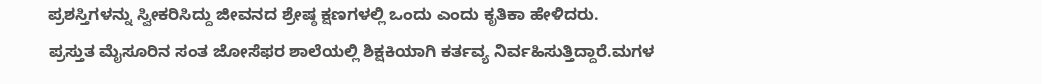ಪ್ರಶಸ್ತಿಗಳನ್ನು ಸ್ವೀಕರಿಸಿದ್ದು ಜೀವನದ ಶ್ರೇಷ್ಠ ಕ್ಷಣಗಳಲ್ಲಿ ಒಂದು ಎಂದು ಕೃತಿಕಾ ಹೇಳಿದರು.
ಪ್ರಸ್ತುತ ಮೈಸೂರಿನ ಸಂತ ಜೋಸೆಫರ ಶಾಲೆಯಲ್ಲಿ ಶಿಕ್ಷಕಿಯಾಗಿ ಕರ್ತವ್ಯ ನಿರ್ವಹಿಸುತ್ತಿದ್ದಾರೆ.ಮಗಳ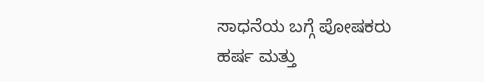ಸಾಧನೆಯ ಬಗ್ಗೆ ಪೋಷಕರು ಹರ್ಷ ಮತ್ತು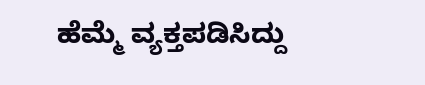ಹೆಮ್ಮೆ ವ್ಯಕ್ತಪಡಿಸಿದ್ದು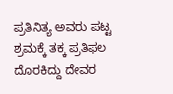ಪ್ರತಿನಿತ್ಯ ಅವರು ಪಟ್ಟ ಶ್ರಮಕ್ಕೆ ತಕ್ಕ ಪ್ರತಿಫಲ ದೊರಕಿದ್ದು ದೇವರ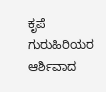ಕೃಪೆ ಗುರುಹಿರಿಯರ ಆರ್ಶಿವಾದ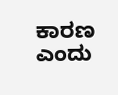ಕಾರಣ ಎಂದು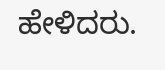ಹೇಳಿದರು.